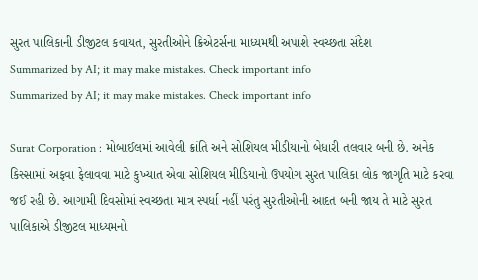સુરત પાલિકાની ડીજીટલ કવાયત, સુરતીઓને ક્રિએટર્સના માધ્યમથી અપાશે સ્વચ્છતા સંદેશ
Summarized by AI; it may make mistakes. Check important info
Summarized by AI; it may make mistakes. Check important info

Surat Corporation : મોબાઈલમાં આવેલી ક્રાંતિ અને સોશિયલ મીડીયાનો બેધારી તલવાર બની છે. અનેક કિસ્સામાં અફવા ફેલાવવા માટે કુખ્યાત એવા સોશિયલ મીડિયાનો ઉપયોગ સુરત પાલિકા લોક જાગૃતિ માટે કરવા જઈ રહી છે. આગામી દિવસોમાં સ્વચ્છતા માત્ર સ્પર્ધા નહીં પરંતુ સુરતીઓની આદત બની જાય તે માટે સુરત પાલિકાએ ડીજીટલ માધ્યમનો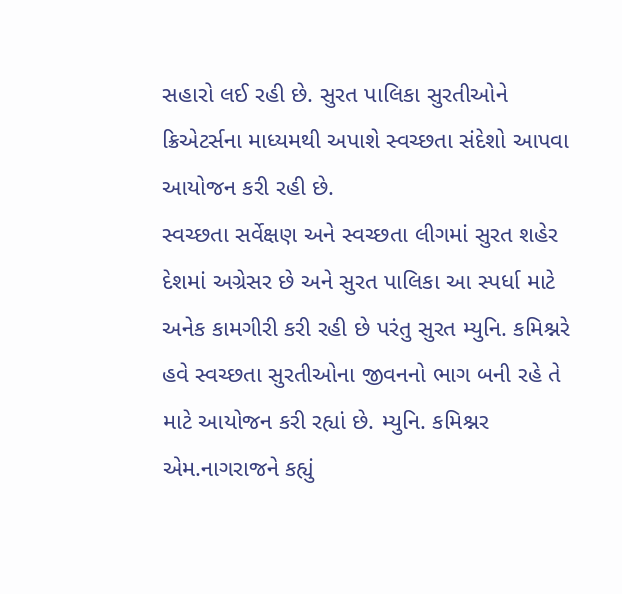સહારો લઈ રહી છે. સુરત પાલિકા સુરતીઓને ક્રિએટર્સના માધ્યમથી અપાશે સ્વચ્છતા સંદેશો આપવા આયોજન કરી રહી છે.
સ્વચ્છતા સર્વેક્ષણ અને સ્વચ્છતા લીગમાં સુરત શહેર દેશમાં અગ્રેસર છે અને સુરત પાલિકા આ સ્પર્ધા માટે અનેક કામગીરી કરી રહી છે પરંતુ સુરત મ્યુનિ. કમિશ્નરે હવે સ્વચ્છતા સુરતીઓના જીવનનો ભાગ બની રહે તે માટે આયોજન કરી રહ્યાં છે. મ્યુનિ. કમિશ્નર એમ.નાગરાજને કહ્યું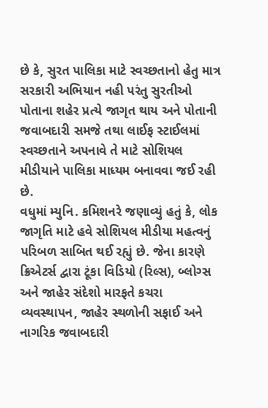છે કે, સુરત પાલિકા માટે સ્વચ્છતાનો હેતુ માત્ર સરકારી અભિયાન નહી પરંતુ સુરતીઓ પોતાના શહેર પ્રત્યે જાગૃત થાય અને પોતાની જવાબદારી સમજે તથા લાઈફ સ્ટાઈલમાં સ્વચ્છતાને અપનાવે તે માટે સોશિયલ મીડીયાને પાલિકા માધ્યમ બનાવવા જઈ રહી છે.
વધુમાં મ્યુનિ. કમિશનરે જણાવ્યું હતું કે, લોક જાગૃતિ માટે હવે સોશિયલ મીડીયા મહત્વનું પરિબળ સાબિત થઈ રહ્યું છે. જેના કારણે ક્રિએટર્સ દ્વારા ટૂંકા વિડિયો (રિલ્સ), બ્લોગ્સ અને જાહેર સંદેશો મારફતે કચરા વ્યવસ્થાપન, જાહેર સ્થળોની સફાઈ અને નાગરિક જવાબદારી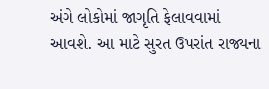અંગે લોકોમાં જાગૃતિ ફેલાવવામાં આવશે. આ માટે સુરત ઉપરાંત રાજ્યના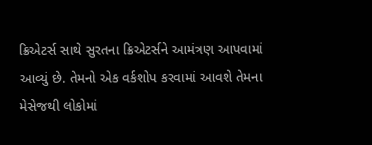ક્રિએટર્સ સાથે સુરતના ક્રિએટર્સને આમંત્રણ આપવામાં આવ્યું છે. તેમનો એક વર્કશોપ કરવામાં આવશે તેમના મેસેજથી લોકોમાં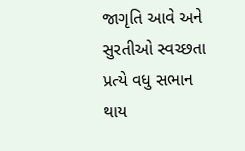જાગૃતિ આવે અને સુરતીઓ સ્વચ્છતા પ્રત્યે વધુ સભાન થાય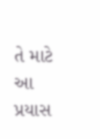તે માટે આ પ્રયાસ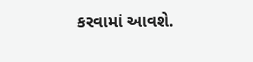કરવામાં આવશે.